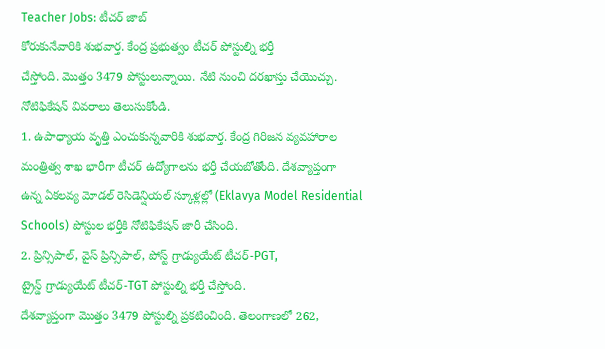Teacher Jobs: టీచర్ జాబ్
కోరుకునేవారికి శుభవార్త. కేంద్ర ప్రభుత్వం టీచర్ పోస్టుల్ని భర్తీ
చేస్తోంది. మొత్తం 3479 పోస్టులున్నాయి. నేటి నుంచి దరఖాస్తు చేయొచ్చు.
నోటిఫికేషన్ వివరాలు తెలుసుకోండి.
1. ఉపాధ్యాయ వృత్తి ఎంచుకున్నవారికి శుభవార్త. కేంద్ర గిరిజన వ్యవహారాల
మంత్రిత్వ శాఖ భారీగా టీచర్ ఉద్యోగాలను భర్తీ చేయబోతోంది. దేశవ్యాప్తంగా
ఉన్న ఏకలవ్య మోడల్ రెసిడెన్షియల్ స్కూళ్లల్లో (Eklavya Model Residential
Schools) పోస్టుల భర్తీకి నోటిఫికేషన్ జారీ చేసింది.
2. ప్రిన్సిపాల్, వైస్ ప్రిన్సిపాల్, పోస్ట్ గ్రాడ్యుయేట్ టీచర్-PGT,
ట్రైన్డ్ గ్రాడ్యుయేట్ టీచర్-TGT పోస్టుల్ని భర్తీ చేస్తోంది.
దేశవ్యాప్తంగా మొత్తం 3479 పోస్టుల్ని ప్రకటించింది. తెలంగాణలో 262,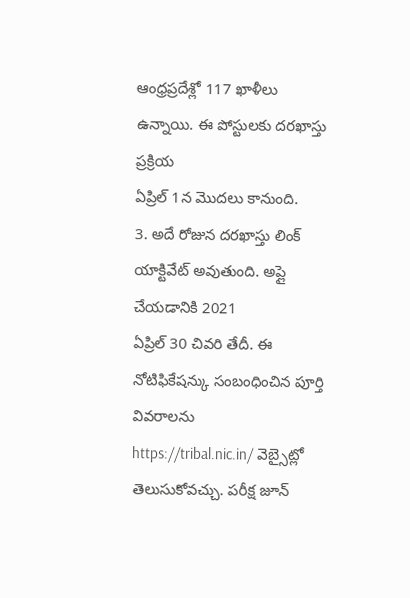ఆంధ్రప్రదేశ్లో 117 ఖాళీలు ఉన్నాయి. ఈ పోస్టులకు దరఖాస్తు ప్రక్రియ
ఏప్రిల్ 1న మొదలు కానుంది.
3. అదే రోజున దరఖాస్తు లింక్ యాక్టివేట్ అవుతుంది. అప్లై చేయడానికి 2021
ఏప్రిల్ 30 చివరి తేదీ. ఈ నోటిఫికేషన్కు సంబంధించిన పూర్తి వివరాలను
https://tribal.nic.in/ వెబ్సైట్లో తెలుసుకోవచ్చు. పరీక్ష జూన్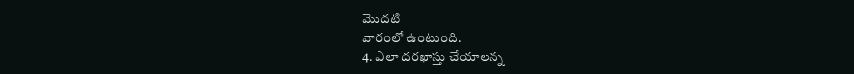మొదటి
వారంలో ఉంటుంది.
4. ఎలా దరఖాస్తు చేయాలన్న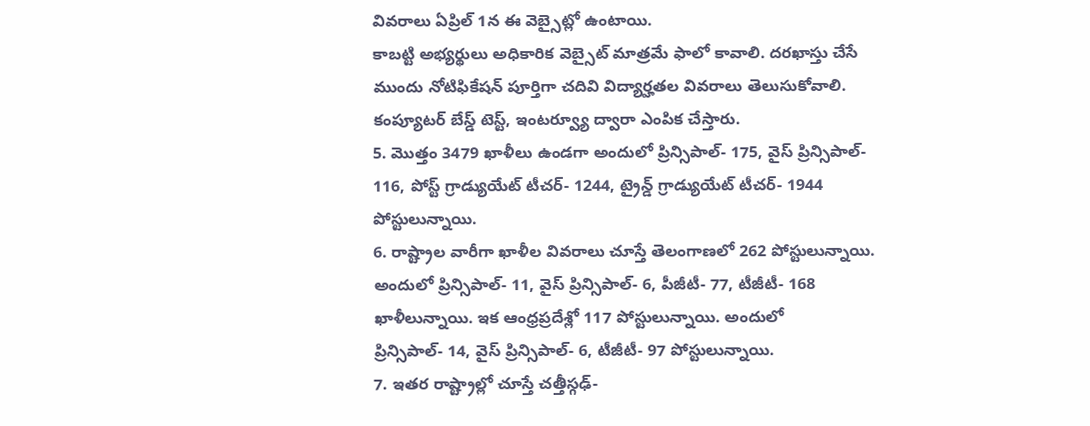వివరాలు ఏప్రిల్ 1న ఈ వెబ్సైట్లో ఉంటాయి.
కాబట్టి అభ్యర్థులు అధికారిక వెబ్సైట్ మాత్రమే ఫాలో కావాలి. దరఖాస్తు చేసే
ముందు నోటిఫికేషన్ పూర్తిగా చదివి విద్యార్హతల వివరాలు తెలుసుకోవాలి.
కంప్యూటర్ బేస్డ్ టెస్ట్, ఇంటర్వ్యూ ద్వారా ఎంపిక చేస్తారు.
5. మొత్తం 3479 ఖాళీలు ఉండగా అందులో ప్రిన్సిపాల్- 175, వైస్ ప్రిన్సిపాల్-
116, పోస్ట్ గ్రాడ్యుయేట్ టీచర్- 1244, ట్రైన్డ్ గ్రాడ్యుయేట్ టీచర్- 1944
పోస్టులున్నాయి.
6. రాష్ట్రాల వారీగా ఖాళీల వివరాలు చూస్తే తెలంగాణలో 262 పోస్టులున్నాయి.
అందులో ప్రిన్సిపాల్- 11, వైస్ ప్రిన్సిపాల్- 6, పీజీటీ- 77, టీజీటీ- 168
ఖాళీలున్నాయి. ఇక ఆంధ్రప్రదేశ్లో 117 పోస్టులున్నాయి. అందులో
ప్రిన్సిపాల్- 14, వైస్ ప్రిన్సిపాల్- 6, టీజీటీ- 97 పోస్టులున్నాయి.
7. ఇతర రాష్ట్రాల్లో చూస్తే చత్తీస్గఢ్-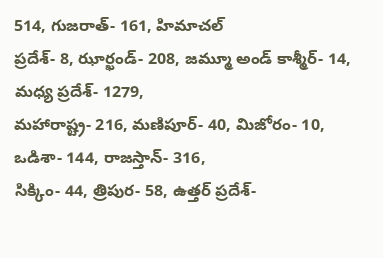514, గుజరాత్- 161, హిమాచల్
ప్రదేశ్- 8, ఝార్ఖండ్- 208, జమ్మూ అండ్ కాశ్మీర్- 14, మధ్య ప్రదేశ్- 1279,
మహారాష్ట్ర- 216, మణిపూర్- 40, మిజోరం- 10, ఒడిశా- 144, రాజస్తాన్- 316,
సిక్కిం- 44, త్రిపుర- 58, ఉత్తర్ ప్రదేశ్-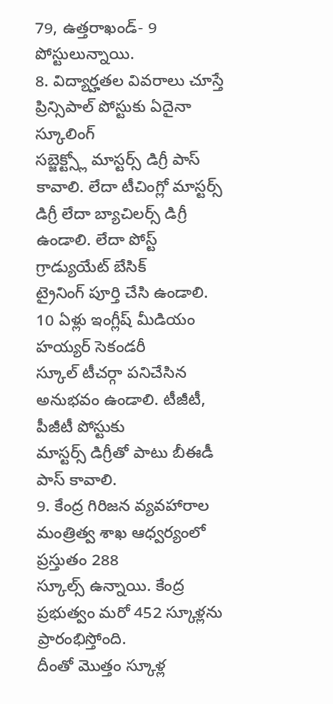79, ఉత్తరాఖండ్- 9
పోస్టులున్నాయి.
8. విద్యార్హతల వివరాలు చూస్తే ప్రిన్సిపాల్ పోస్టుకు ఏదైనా స్కూలింగ్
సబ్జెక్ట్స్లో మాస్టర్స్ డిగ్రీ పాస్ కావాలి. లేదా టీచింగ్లో మాస్టర్స్
డిగ్రీ లేదా బ్యాచిలర్స్ డిగ్రీ ఉండాలి. లేదా పోస్ట్ గ్రాడ్యుయేట్ బేసిక్
ట్రైనింగ్ పూర్తి చేసి ఉండాలి. 10 ఏళ్లు ఇంగ్లీష్ మీడియం హయ్యర్ సెకండరీ
స్కూల్ టీచర్గా పనిచేసిన అనుభవం ఉండాలి. టీజీటీ, పీజీటీ పోస్టుకు
మాస్టర్స్ డిగ్రీతో పాటు బీఈడీ పాస్ కావాలి.
9. కేంద్ర గిరిజన వ్యవహారాల మంత్రిత్వ శాఖ ఆధ్వర్యంలో ప్రస్తుతం 288
స్కూల్స్ ఉన్నాయి. కేంద్ర ప్రభుత్వం మరో 452 స్కూళ్లను ప్రారంభిస్తోంది.
దీంతో మొత్తం స్కూళ్ల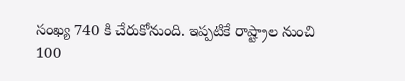సంఖ్య 740 కి చేరుకోనుంది. ఇప్పటికే రాష్ట్రాల నుంచి
100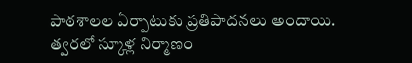పాఠశాలల ఏర్పాటుకు ప్రతిపాదనలు అందాయి. త్వరలో స్కూళ్ల నిర్మాణం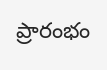ప్రారంభం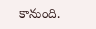కానుంది.